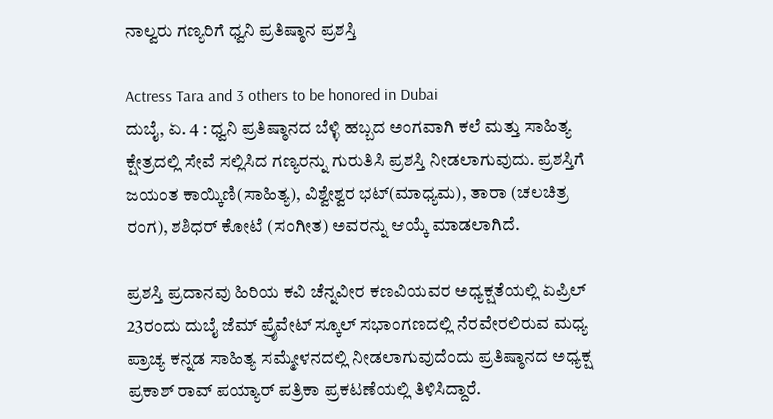ನಾಲ್ವರು ಗಣ್ಯರಿಗೆ ಧ್ವನಿ ಪ್ರತಿಷ್ಠಾನ ಪ್ರಶಸ್ತಿ

Actress Tara and 3 others to be honored in Dubai
ದುಬೈ, ಏ. 4 : ಧ್ವನಿ ಪ್ರತಿಷ್ಠಾನದ ಬೆಳ್ಳಿ ಹಬ್ಬದ ಅಂಗವಾಗಿ ಕಲೆ ಮತ್ತು ಸಾಹಿತ್ಯ ಕ್ಷೇತ್ರದಲ್ಲಿ ಸೇವೆ ಸಲ್ಲಿಸಿದ ಗಣ್ಯರನ್ನು ಗುರುತಿಸಿ ಪ್ರಶಸ್ತಿ ನೀಡಲಾಗುವುದು. ಪ್ರಶಸ್ತಿಗೆ ಜಯಂತ ಕಾಯ್ಕಿಣಿ(ಸಾಹಿತ್ಯ), ವಿಶ್ವೇಶ್ವರ ಭಟ್(ಮಾಧ್ಯಮ), ತಾರಾ (ಚಲಚಿತ್ರ ರಂಗ), ಶಶಿಧರ್ ಕೋಟೆ (ಸಂಗೀತ) ಅವರನ್ನು ಆಯ್ಕೆ ಮಾಡಲಾಗಿದೆ.

ಪ್ರಶಸ್ತಿ ಪ್ರದಾನವು ಹಿರಿಯ ಕವಿ ಚೆನ್ನವೀರ ಕಣವಿಯವರ ಅಧ್ಯಕ್ಷತೆಯಲ್ಲಿ ಏಪ್ರಿಲ್ 23ರಂದು ದುಬೈ ಜೆಮ್ ಪ್ರೈವೇಟ್ ಸ್ಕೂಲ್ ಸಭಾಂಗಣದಲ್ಲಿ ನೆರವೇರಲಿರುವ ಮಧ್ಯ ಪ್ರಾಚ್ಯ ಕನ್ನಡ ಸಾಹಿತ್ಯ ಸಮ್ಮೇಳನದಲ್ಲಿ ನೀಡಲಾಗುವುದೆಂದು ಪ್ರತಿಷ್ಠಾನದ ಅಧ್ಯಕ್ಷ ಪ್ರಕಾಶ್ ರಾವ್ ಪಯ್ಯಾರ್ ಪತ್ರಿಕಾ ಪ್ರಕಟಣೆಯಲ್ಲಿ ತಿಳಿಸಿದ್ದಾರೆ.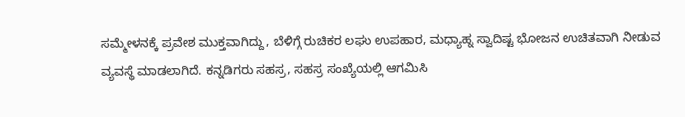ಸಮ್ಮೇಳನಕ್ಕೆ ಪ್ರವೇಶ ಮುಕ್ತವಾಗಿದ್ದು, ಬೆಳಿಗ್ಗೆ ರುಚಿಕರ ಲಘು ಉಪಹಾರ, ಮಧ್ಯಾಹ್ನ ಸ್ವಾದಿಷ್ಟ ಭೋಜನ ಉಚಿತವಾಗಿ ನೀಡುವ ವ್ಯವಸ್ಥೆ ಮಾಡಲಾಗಿದೆ. ಕನ್ನಡಿಗರು ಸಹಸ್ರ, ಸಹಸ್ರ ಸಂಖ್ಯೆಯಲ್ಲಿ ಆಗಮಿಸಿ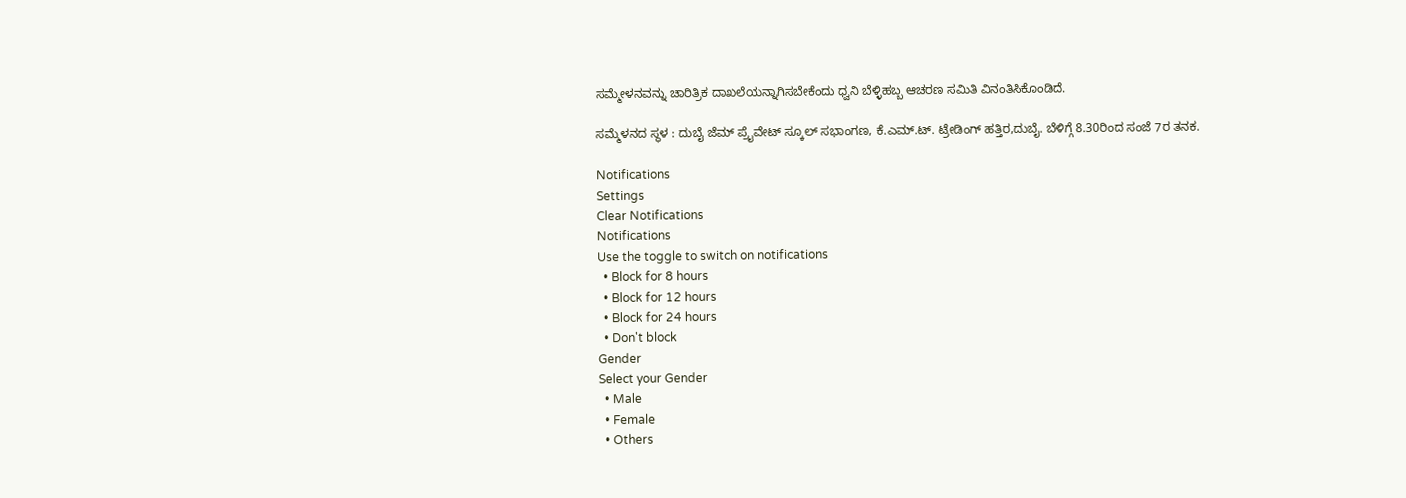ಸಮ್ಮೇಳನವನ್ನು ಚಾರಿತ್ರಿಕ ದಾಖಲೆಯನ್ನಾಗಿಸಬೇಕೆಂದು ಧ್ವನಿ ಬೆಳ್ಳಿಹಬ್ಬ ಆಚರಣ ಸಮಿತಿ ವಿನಂತಿಸಿಕೊಂಡಿದೆ.

ಸಮ್ಮೆಳನದ ಸ್ಥಳ : ದುಬೈ ಜೆಮ್ ಪ್ರೈವೇಟ್ ಸ್ಕೂಲ್ ಸಭಾಂಗಣ, ಕೆ.ಎಮ್.ಟ್. ಟ್ರೇಡಿಂಗ್ ಹತ್ತಿರ,ದುಬೈ. ಬೆಳಿಗ್ಗೆ 8.30ರಿಂದ ಸಂಜೆ 7ರ ತನಕ.

Notifications
Settings
Clear Notifications
Notifications
Use the toggle to switch on notifications
  • Block for 8 hours
  • Block for 12 hours
  • Block for 24 hours
  • Don't block
Gender
Select your Gender
  • Male
  • Female
  • Others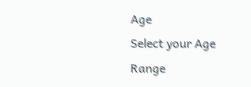Age
Select your Age Range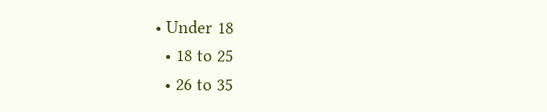• Under 18
  • 18 to 25
  • 26 to 35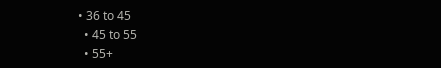• 36 to 45
  • 45 to 55
  • 55+